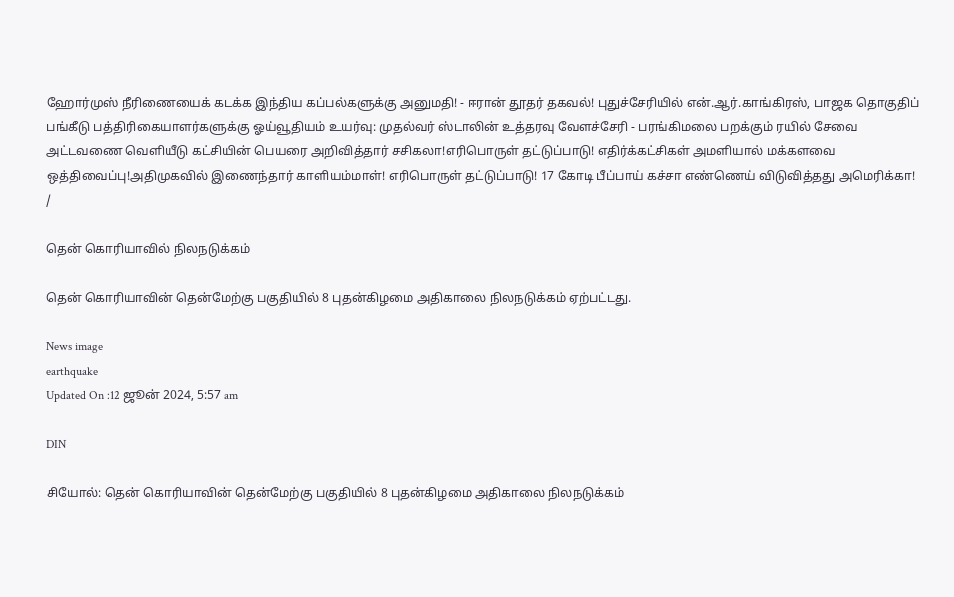ஹோர்முஸ் நீரிணையைக் கடக்க இந்திய கப்பல்களுக்கு அனுமதி! - ஈரான் தூதர் தகவல்! புதுச்சேரியில் என்.ஆர்.காங்கிரஸ், பாஜக தொகுதிப் பங்கீடு பத்திரிகையாளர்களுக்கு ஓய்வூதியம் உயர்வு: முதல்வர் ஸ்டாலின் உத்தரவு வேளச்சேரி - பரங்கிமலை பறக்கும் ரயில் சேவை அட்டவணை வெளியீடு கட்சியின் பெயரை அறிவித்தார் சசிகலா!எரிபொருள் தட்டுப்பாடு! எதிர்க்கட்சிகள் அமளியால் மக்களவை ஒத்திவைப்பு!அதிமுகவில் இணைந்தார் காளியம்மாள்! எரிபொருள் தட்டுப்பாடு! 17 கோடி பீப்பாய் கச்சா எண்ணெய் விடுவித்தது அமெரிக்கா!
/

தென் கொரியாவில் நிலநடுக்கம்

தென் கொரியாவின் தென்மேற்கு பகுதியில் 8 புதன்கிழமை அதிகாலை நிலநடுக்கம் ஏற்பட்டது.

News image
earthquake
Updated On :12 ஜூன் 2024, 5:57 am

DIN

சியோல்: தென் கொரியாவின் தென்மேற்கு பகுதியில் 8 புதன்கிழமை அதிகாலை நிலநடுக்கம்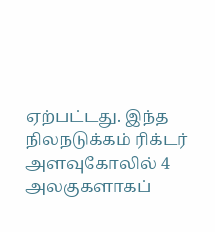ஏற்பட்டது. இந்த நிலநடுக்கம் ரிக்டர் அளவுகோலில் 4 அலகுகளாகப்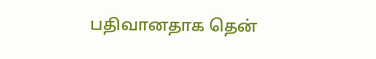பதிவானதாக தென்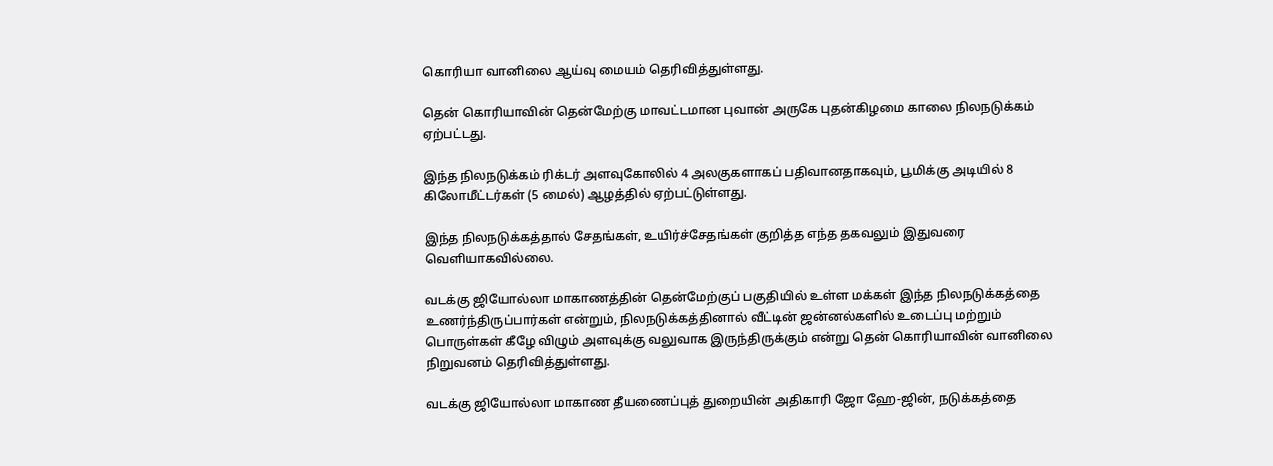கொரியா வானிலை ஆய்வு மையம் தெரிவித்துள்ளது.

தென் கொரியாவின் தென்மேற்கு மாவட்டமான புவான் அருகே புதன்கிழமை காலை நிலநடுக்கம் ஏற்பட்டது.

இந்த நிலநடுக்கம் ரிக்டர் அளவுகோலில் 4 அலகுகளாகப் பதிவானதாகவும், பூமிக்கு அடியில் 8 கிலோமீட்டர்கள் (5 மைல்) ஆழத்தில் ஏற்பட்டுள்ளது.

இந்த நிலநடுக்கத்தால் சேதங்கள், உயிர்ச்சேதங்கள் குறித்த எந்த தகவலும் இதுவரை வெளியாகவில்லை.

வடக்கு ஜியோல்லா மாகாணத்தின் தென்மேற்குப் பகுதியில் உள்ள மக்கள் இந்த நிலநடுக்கத்தை உணர்ந்திருப்பார்கள் என்றும், நிலநடுக்கத்தினால் வீட்டின் ஜன்னல்களில் உடைப்பு மற்றும் பொருள்கள் கீழே விழும் அளவுக்கு வலுவாக இருந்திருக்கும் என்று தென் கொரியாவின் வானிலை நிறுவனம் தெரிவித்துள்ளது.

வடக்கு ஜியோல்லா மாகாண தீயணைப்புத் துறையின் அதிகாரி ஜோ ஹே-ஜின், நடுக்கத்தை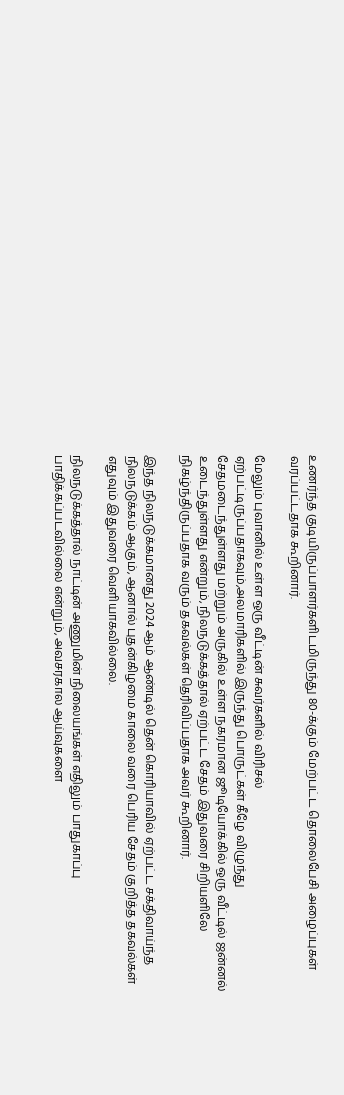உணர்ந்த குடியிருப்பாளர்களிடமிருந்து 80-க்கும் மேற்பட்ட தொலைபேசி அழைப்புகள் வரப்பட்டதாக கூறினார்.

மேலும் புவானில் உள்ள ஒரு வீட்டின் சுவர்களில் விரிசல் ஏற்பட்டிருப்பதாகவும்,அலமாரிகளில் இருந்து பொருட்கள் கீழே விழுந்து சேதமடைந்துள்ளது மற்றும் அருகில் உள்ள நகரமான ஜூடியோக்கில் ஒரு வீட்டில் ஜன்னல் உடைந்துள்ளது என்றும், நிலநடுக்கத்தால் ஏற்பட்ட சேதம் இதுவரை சிறியளிலே நிகழ்ந்திருப்பதாக வரும் தகவல்கள் தெரிவிப்பதாக அவர் கூறினார்.

இந்த நிலநடுக்கமானது 2024 ஆம் ஆண்டில் தென் கொரியாவில் ஏற்பட்ட சக்திவாய்ந்த நிலநடுக்கம் ஆகும், ஆனால் புதன்கிழமை காலை வரை பெரிய சேதம் குறித்த தகவல்கள் எதுவும் இதுவரை வெளியாகவில்லை.

நிலநடுக்கத்தால் நாட்டின் அணுமின் நிலையங்கள் எதிலும் பாதுகாப்பு பாதிக்கப்படவில்லை என்றும், அவசரகால ஆய்வுகளை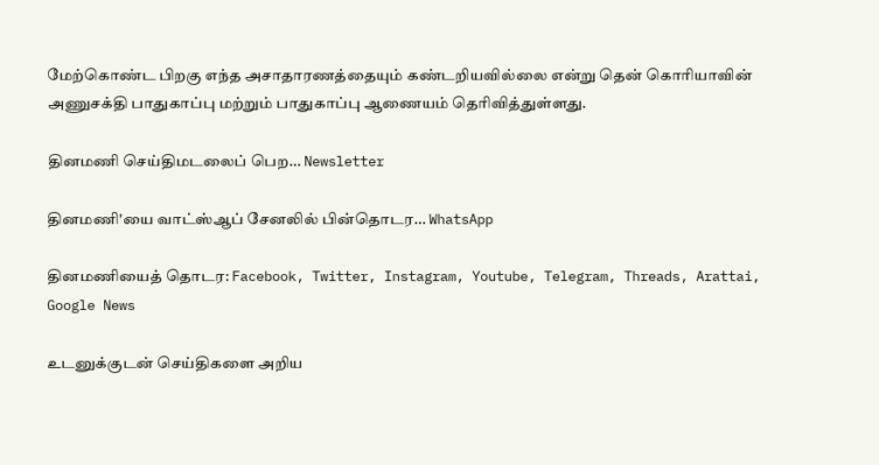மேற்கொண்ட பிறகு எந்த அசாதாரணத்தையும் கண்டறியவில்லை என்று தென் கொரியாவின் அணுசக்தி பாதுகாப்பு மற்றும் பாதுகாப்பு ஆணையம் தெரிவித்துள்ளது.

தினமணி செய்திமடலைப் பெற... Newsletter

தினமணி'யை வாட்ஸ்ஆப் சேனலில் பின்தொடர... WhatsApp

தினமணியைத் தொடர: Facebook, Twitter, Instagram, Youtube, Telegram, Threads, Arattai, Google News

உடனுக்குடன் செய்திகளை அறிய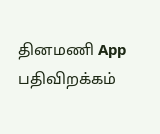தினமணி App பதிவிறக்கம்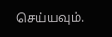செய்யவும்.